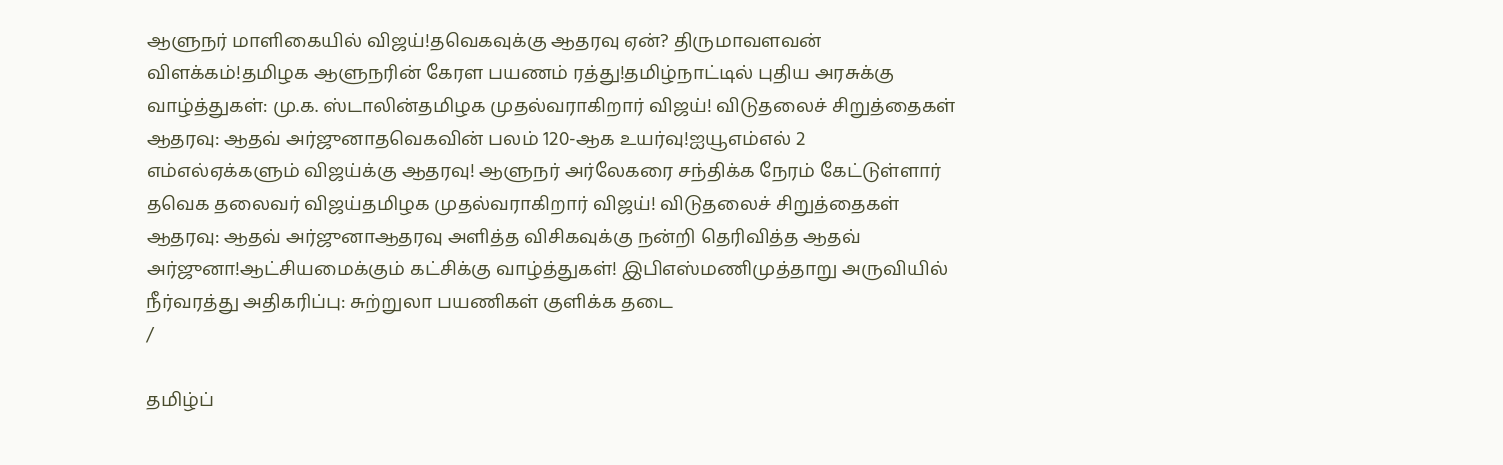ஆளுநர் மாளிகையில் விஜய்!தவெகவுக்கு ஆதரவு ஏன்? திருமாவளவன் விளக்கம்!தமிழக ஆளுநரின் கேரள பயணம் ரத்து!தமிழ்நாட்டில் புதிய அரசுக்கு வாழ்த்துகள்: மு.க. ஸ்டாலின்தமிழக முதல்வராகிறார் விஜய்! விடுதலைச் சிறுத்தைகள் ஆதரவு: ஆதவ் அர்ஜுனாதவெகவின் பலம் 120-ஆக உயர்வு!ஐயூஎம்எல் 2 எம்எல்ஏக்களும் விஜய்க்கு ஆதரவு! ஆளுநர் அர்லேகரை சந்திக்க நேரம் கேட்டுள்ளார் தவெக தலைவர் விஜய்தமிழக முதல்வராகிறார் விஜய்! விடுதலைச் சிறுத்தைகள் ஆதரவு: ஆதவ் அர்ஜுனாஆதரவு அளித்த விசிகவுக்கு நன்றி தெரிவித்த ஆதவ் அர்ஜுனா!ஆட்சியமைக்கும் கட்சிக்கு வாழ்த்துகள்! இபிஎஸ்மணிமுத்தாறு அருவியில் நீர்வரத்து அதிகரிப்பு: சுற்றுலா பயணிகள் குளிக்க தடை
/

தமிழ்ப்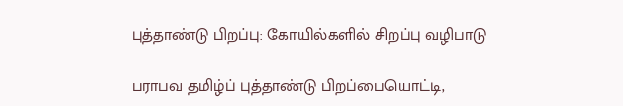புத்தாண்டு பிறப்பு: கோயில்களில் சிறப்பு வழிபாடு

பராபவ தமிழ்ப் புத்தாண்டு பிறப்பையொட்டி,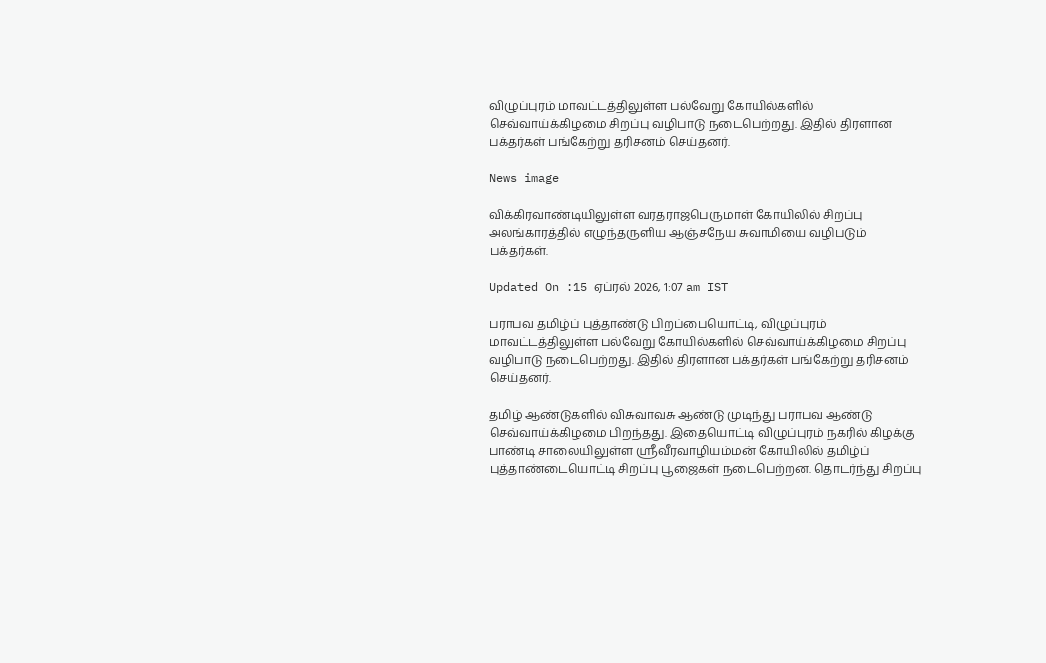விழுப்புரம் மாவட்டத்திலுள்ள பல்வேறு கோயில்களில் செவ்வாய்க்கிழமை சிறப்பு வழிபாடு நடைபெற்றது. இதில் திரளான பக்தர்கள் பங்கேற்று தரிசனம் செய்தனர்.

News image

விக்கிரவாண்டியிலுள்ள வரதராஜபெருமாள் கோயிலில் சிறப்பு அலங்காரத்தில் எழுந்தருளிய ஆஞ்சநேய சுவாமியை வழிபடும் பக்தர்கள்.

Updated On :15 ஏப்ரல் 2026, 1:07 am IST

பராபவ தமிழ்ப் புத்தாண்டு பிறப்பையொட்டி, விழுப்புரம் மாவட்டத்திலுள்ள பல்வேறு கோயில்களில் செவ்வாய்க்கிழமை சிறப்பு வழிபாடு நடைபெற்றது. இதில் திரளான பக்தர்கள் பங்கேற்று தரிசனம் செய்தனர்.

தமிழ் ஆண்டுகளில் விசுவாவசு ஆண்டு முடிந்து பராபவ ஆண்டு செவ்வாய்க்கிழமை பிறந்தது. இதையொட்டி விழுப்புரம் நகரில் கிழக்கு பாண்டி சாலையிலுள்ள ஸ்ரீவீரவாழியம்மன் கோயிலில் தமிழ்ப் புத்தாண்டையொட்டி சிறப்பு பூஜைகள் நடைபெற்றன. தொடர்ந்து சிறப்பு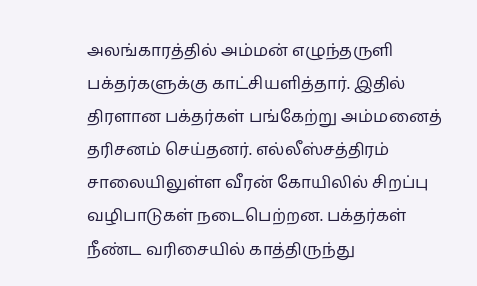அலங்காரத்தில் அம்மன் எழுந்தருளி பக்தர்களுக்கு காட்சியளித்தார். இதில் திரளான பக்தர்கள் பங்கேற்று அம்மனைத் தரிசனம் செய்தனர். எல்லீஸ்சத்திரம் சாலையிலுள்ள வீரன் கோயிலில் சிறப்பு வழிபாடுகள் நடைபெற்றன. பக்தர்கள் நீண்ட வரிசையில் காத்திருந்து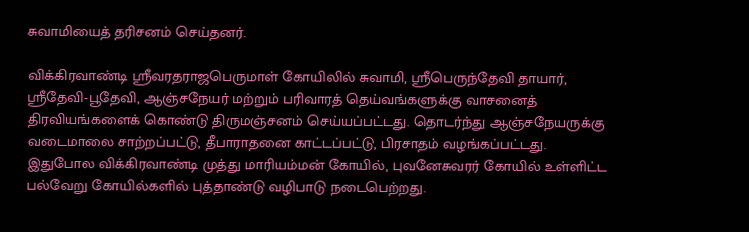சுவாமியைத் தரிசனம் செய்தனர்.

விக்கிரவாண்டி ஸ்ரீவரதராஜபெருமாள் கோயிலில் சுவாமி, ஸ்ரீபெருந்தேவி தாயார், ஸ்ரீதேவி-பூதேவி, ஆஞ்சநேயர் மற்றும் பரிவாரத் தெய்வங்களுக்கு வாசனைத் திரவியங்களைக் கொண்டு திருமஞ்சனம் செய்யப்பட்டது. தொடர்ந்து ஆஞ்சநேயருக்கு வடைமாலை சாற்றப்பட்டு, தீபாராதனை காட்டப்பட்டு, பிரசாதம் வழங்கப்பட்டது. இதுபோல விக்கிரவாண்டி முத்து மாரியம்மன் கோயில், புவனேசுவரர் கோயில் உள்ளிட்ட பல்வேறு கோயில்களில் புத்தாண்டு வழிபாடு நடைபெற்றது.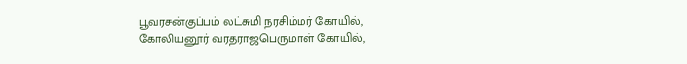பூவரசன்குப்பம் லட்சுமி நரசிம்மர் கோயில், கோலியனூர் வரதராஜபெருமாள் கோயில்,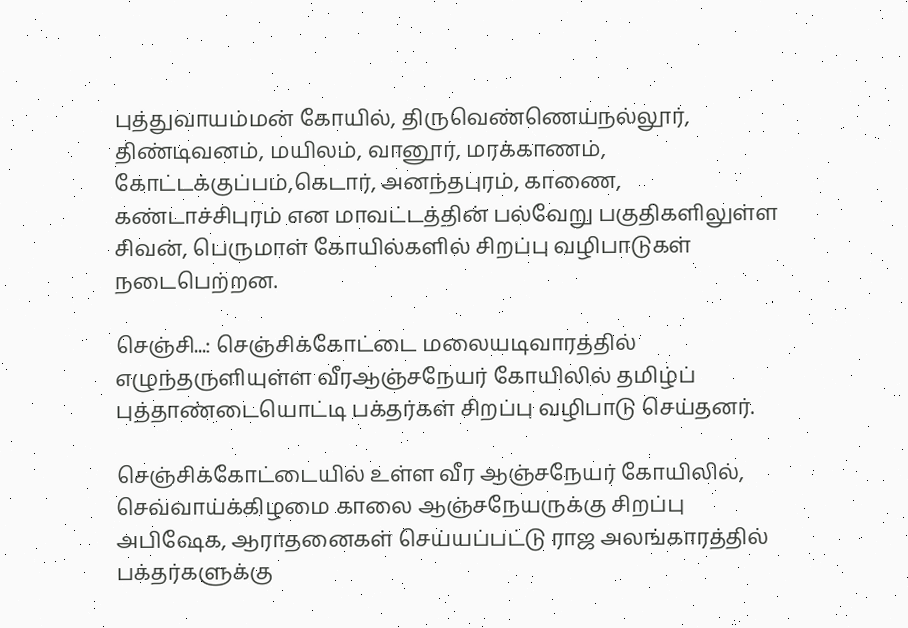புத்துவாயம்மன் கோயில், திருவெண்ணெய்நல்லூர், திண்டிவனம், மயிலம், வானூர், மரக்காணம், கோட்டக்குப்பம்,கெடார், அனந்தபுரம், காணை, கண்டாச்சிபுரம் என மாவட்டத்தின் பல்வேறு பகுதிகளிலுள்ள சிவன், பெருமாள் கோயில்களில் சிறப்பு வழிபாடுகள் நடைபெற்றன.

செஞ்சி...: செஞ்சிக்கோட்டை மலையடிவாரத்தில் எழுந்தருளியுள்ள வீரஆஞ்சநேயர் கோயிலில் தமிழ்ப் புத்தாண்டையொட்டி பக்தர்கள் சிறப்பு வழிபாடு செய்தனர்.

செஞ்சிக்கோட்டையில் உள்ள வீர ஆஞ்சநேயர் கோயிலில், செவ்வாய்க்கிழமை காலை ஆஞ்சநேயருக்கு சிறப்பு அபிஷேக, ஆராதனைகள் செய்யப்பட்டு ராஜ அலங்காரத்தில் பக்தர்களுக்கு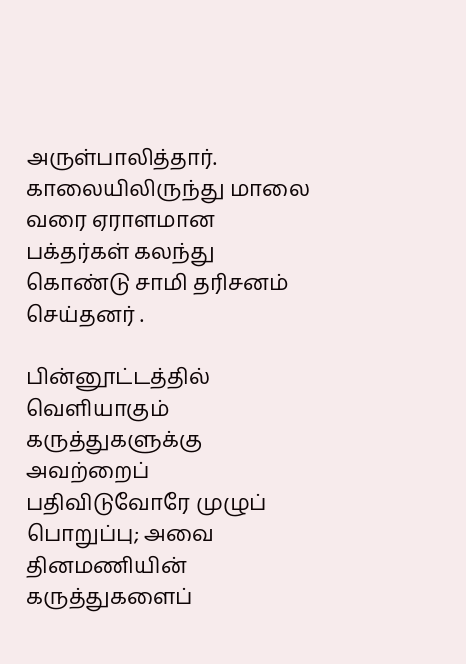அருள்பாலித்தார். காலையிலிருந்து மாலை வரை ஏராளமான பக்தர்கள் கலந்து கொண்டு சாமி தரிசனம் செய்தனர் .

பின்னூட்டத்தில் வெளியாகும் கருத்துகளுக்கு அவற்றைப் பதிவிடுவோரே முழுப் பொறுப்பு; அவை தினமணியின் கருத்துகளைப்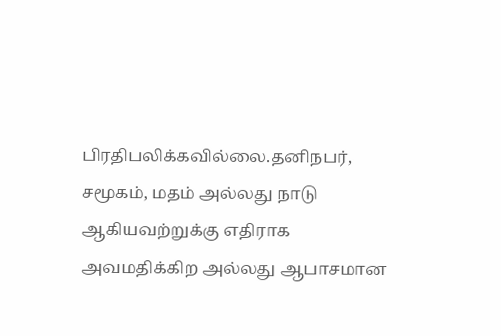பிரதிபலிக்கவில்லை.தனிநபர், சமூகம், மதம் அல்லது நாடு ஆகியவற்றுக்கு எதிராக அவமதிக்கிற அல்லது ஆபாசமான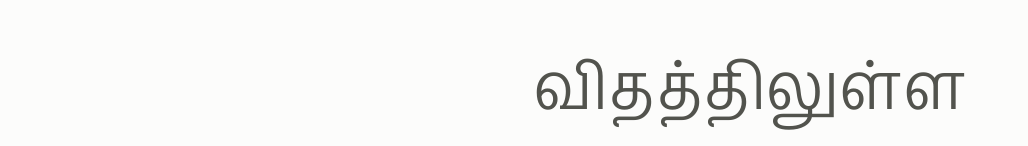விதத்திலுள்ள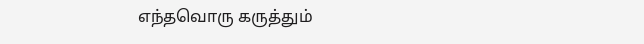எந்தவொரு கருத்தும்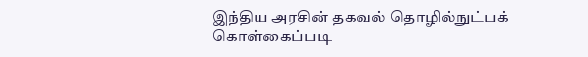இந்திய அரசின் தகவல் தொழில்நுட்பக் கொள்கைப்படி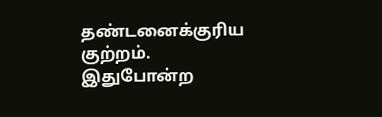தண்டனைக்குரிய குற்றம். இதுபோன்ற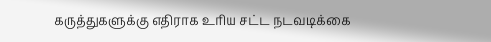கருத்துகளுக்கு எதிராக உரிய சட்ட நடவடிக்கை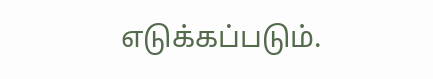எடுக்கப்படும்.